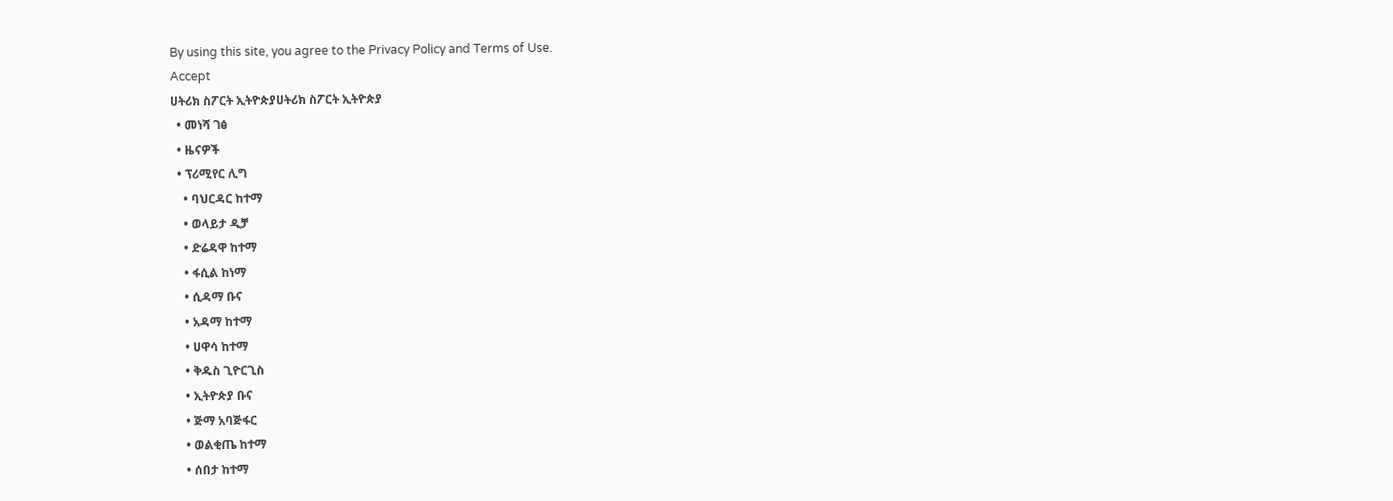By using this site, you agree to the Privacy Policy and Terms of Use.
Accept
ሀትሪክ ስፖርት ኢትዮጵያሀትሪክ ስፖርት ኢትዮጵያ
  • መነሻ ገፅ
  • ዜናዎች
  • ፕሪሚየር ሊግ
    • ባህርዳር ከተማ
    • ወላይታ ዲቻ
    • ድሬዳዋ ከተማ
    • ፋሲል ከነማ
    • ሲዳማ ቡና
    • አዳማ ከተማ
    • ሀዋሳ ከተማ
    • ቅዱስ ጊዮርጊስ
    • ኢትዮጵያ ቡና
    • ጅማ አባጅፋር
    • ወልቂጤ ከተማ
    • ሰበታ ከተማ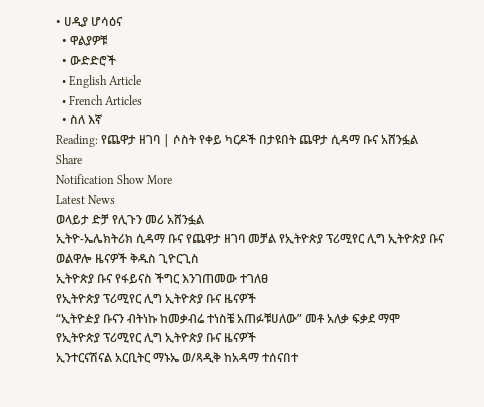• ሀዲያ ሆሳዕና
  • ዋልያዎቹ
  • ውድድሮች
  • English Article
  • French Articles
  • ስለ እኛ
Reading: የጨዋታ ዘገባ | ሶስት የቀይ ካርዶች በታዩበት ጨዋታ ሲዳማ ቡና አሸንፏል
Share
Notification Show More
Latest News
ወላይታ ድቻ የሊጉን መሪ አሸንፏል
ኢትዮ-ኤሌክትሪክ ሲዳማ ቡና የጨዋታ ዘገባ መቻል የኢትዮጵያ ፕሪሚየር ሊግ ኢትዮጵያ ቡና ወልዋሎ ዜናዎች ቅዱስ ጊዮርጊስ
ኢትዮጵያ ቡና የፋይናስ ችግር እንገጠመው ተገለፀ
የኢትዮጵያ ፕሪሚየር ሊግ ኢትዮጵያ ቡና ዜናዎች
“ኢትዮዽያ ቡናን ብትነኩ ከመቃብሬ ተነስቼ አጠፉቹሀለው” መቶ አለቃ ፍቃደ ማሞ
የኢትዮጵያ ፕሪሚየር ሊግ ኢትዮጵያ ቡና ዜናዎች
ኢንተርናሽናል አርቢትር ማኑኤ ወ/ጻዲቅ ከአዳማ ተሰናበተ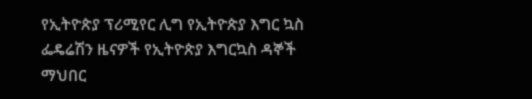የኢትዮጵያ ፕሪሚየር ሊግ የኢትዮጵያ እግር ኳስ ፌዴሬሽን ዜናዎች የኢትዮጵያ እግርኳስ ዳኞች ማህበር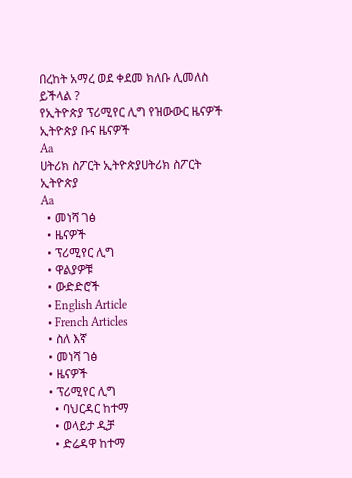በረከት አማረ ወደ ቀደመ ክለቡ ሊመለስ ይችላል ?
የኢትዮጵያ ፕሪሚየር ሊግ የዝውውር ዜናዎች ኢትዮጵያ ቡና ዜናዎች
Aa
ሀትሪክ ስፖርት ኢትዮጵያሀትሪክ ስፖርት ኢትዮጵያ
Aa
  • መነሻ ገፅ
  • ዜናዎች
  • ፕሪሚየር ሊግ
  • ዋልያዎቹ
  • ውድድሮች
  • English Article
  • French Articles
  • ስለ እኛ
  • መነሻ ገፅ
  • ዜናዎች
  • ፕሪሚየር ሊግ
    • ባህርዳር ከተማ
    • ወላይታ ዲቻ
    • ድሬዳዋ ከተማ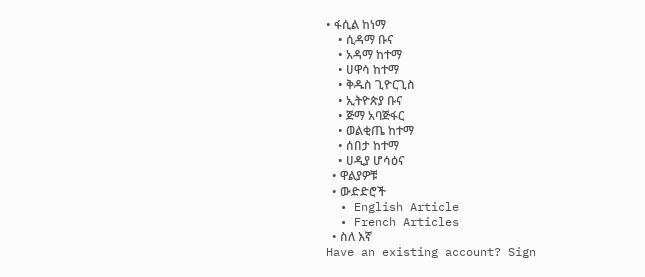• ፋሲል ከነማ
    • ሲዳማ ቡና
    • አዳማ ከተማ
    • ሀዋሳ ከተማ
    • ቅዱስ ጊዮርጊስ
    • ኢትዮጵያ ቡና
    • ጅማ አባጅፋር
    • ወልቂጤ ከተማ
    • ሰበታ ከተማ
    • ሀዲያ ሆሳዕና
  • ዋልያዎቹ
  • ውድድሮች
  • English Article
  • French Articles
  • ስለ እኛ
Have an existing account? Sign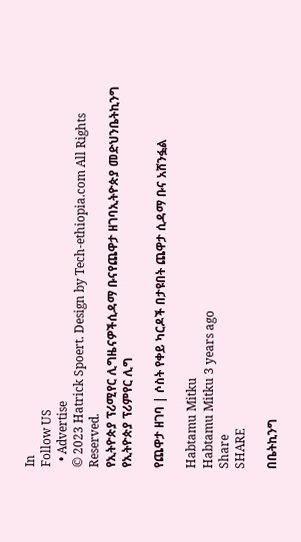In
Follow US
  • Advertise
© 2023 Hatrick Spoert. Design by Tech-ethiopia.com All Rights Reserved.
የኢትዮጵያ ፕሪሚየር ሊግዜናዎችሲዳማ ቡናየጨዋታ ዘገባኢትዮጵያ መድህንቤትኪንግ የኢትዮጵያ ፕሪምየር ሊግ

የጨዋታ ዘገባ | ሶስት የቀይ ካርዶች በታዩበት ጨዋታ ሲዳማ ቡና አሸንፏል

Habtamu Mitku
Habtamu Mitku 3 years ago
Share
SHARE

በቤትኪንግ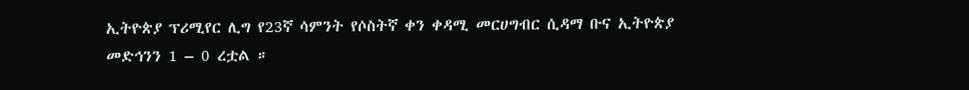ኢትዮጵያ ፕሪሚየር ሊግ የ23ኛ ሳምንት የሶስትኛ ቀን ቀዳሚ መርሀግብር ሲዳማ ቡና ኢትዮጵያ መድኅንን 1 – 0 ረቷል ።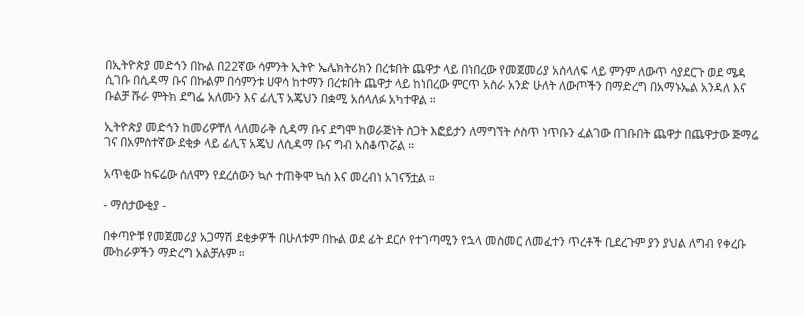በኢትዮጵያ መድኅን በኩል በ22ኛው ሳምንት ኢትዮ ኤሌክትሪክን በረቱበት ጨዋታ ላይ በነበረው የመጀመሪያ አሰላለፍ ላይ ምንም ለውጥ ሳያደርጉ ወደ ሜዳ ሲገቡ በሲዳማ ቡና በኩልም በሳምንቱ ሀዋሳ ከተማን በረቱበት ጨዋታ ላይ ከነበረው ምርጥ አስራ አንድ ሁለት ለውጦችን በማድረግ በአማኑኤል አንዳለ እና ቡልቻ ሹራ ምትክ ደግፌ አለሙን እና ፊሊፕ አጄህን በቋሚ አሰላለፉ አካተዋል ።

ኢትዮጵያ መድኅን ከመሪዎቸለ ላለመራቅ ሲዳማ ቡና ደግሞ ከወራጅነት ስጋት እፎይታን ለማግኘት ሶስጥ ነጥቡን ፈልገው በገቡበት ጨዋታ በጨዋታው ጅማሬ ገና በአምስተኛው ደቂቃ ላይ ፊሊፕ አጄህ ለሲዳማ ቡና ግብ አስቆጥሯል ።

አጥቂው ከፍሬው ሰለሞን የደረሰውን ኳሶ ተጠቅሞ ኳስ እና መረብነ አገናኝቷል ።

- ማሰታውቂያ -

በቀጣዮቹ የመጀመሪያ አጋማሽ ደቂቃዎች በሁለቱም በኩል ወደ ፊት ደርሶ የተገጣሚን የኋላ መስመር ለመፈተን ጥረቶች ቢደረጉም ያን ያህል ለግብ የቀረቡ ሙከራዎችን ማድረግ አልቻሉም ።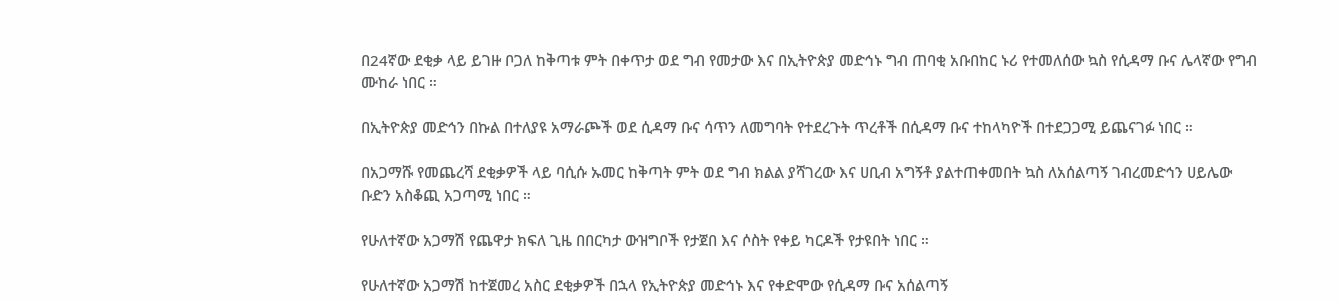በ24ኛው ደቂቃ ላይ ይገዙ ቦጋለ ከቅጣቱ ምት በቀጥታ ወደ ግብ የመታው እና በኢትዮጵያ መድኅኑ ግብ ጠባቂ አቡበከር ኑሪ የተመለሰው ኳስ የሲዳማ ቡና ሌላኛው የግብ ሙከራ ነበር ።

በኢትዮጵያ መድኅን በኩል በተለያዩ አማራጮች ወደ ሲዳማ ቡና ሳጥን ለመግባት የተደረጉት ጥረቶች በሲዳማ ቡና ተከላካዮች በተደጋጋሚ ይጨናገፉ ነበር ።

በአጋማሹ የመጨረሻ ደቂቃዎች ላይ ባሲሱ ኡመር ከቅጣት ምት ወደ ግብ ክልል ያሻገረው እና ሀቢብ አግኝቶ ያልተጠቀመበት ኳስ ለአሰልጣኝ ገብረመድኅን ሀይሌው ቡድን አስቆጪ አጋጣሚ ነበር ።

የሁለተኛው አጋማሽ የጨዋታ ክፍለ ጊዜ በበርካታ ውዝግቦች የታጀበ እና ሶስት የቀይ ካርዶች የታዩበት ነበር ።

የሁለተኛው አጋማሽ ከተጀመረ አስር ደቂቃዎች በኋላ የኢትዮጵያ መድኅኑ እና የቀድሞው የሲዳማ ቡና አሰልጣኝ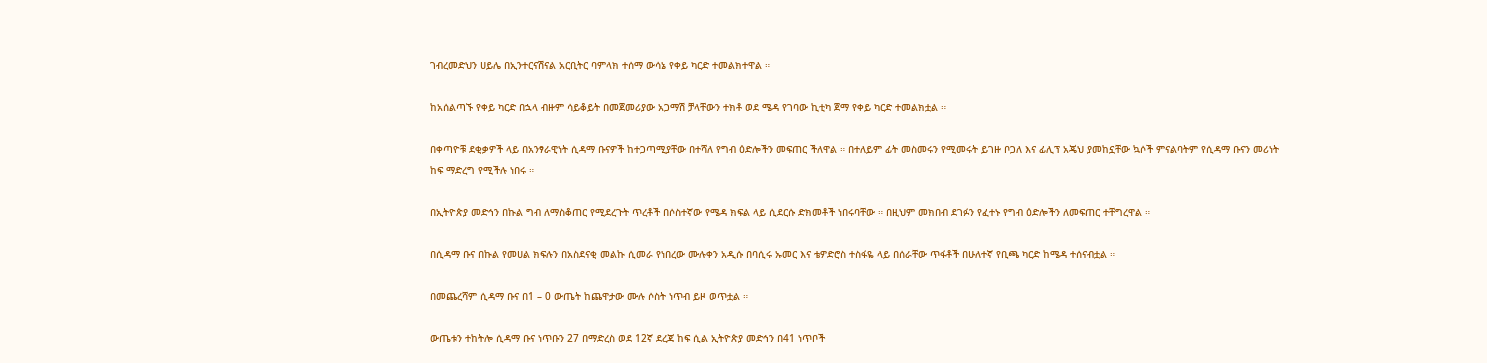ገብረመድህን ሀይሌ በኢንተርናሽናል አርቢትር ባምላክ ተሰማ ውሳኔ የቀይ ካርድ ተመልክተዋል ።

ከአሰልጣኙ የቀይ ካርድ በኋላ ብዙም ሳይቆይት በመጀመሪያው አጋማሽ ቻላቸውን ተክቶ ወደ ሜዳ የገባው ኪቲካ ጀማ የቀይ ካርድ ተመልክቷል ።

በቀጣዮቹ ደቂቃዎች ላይ በአንፃራዊነት ሲዳማ ቡናዎች ከተጋጣሚያቸው በተሻለ የግብ ዕድሎችን መፍጠር ችለዋል ። በተለይም ፊት መስመሩን የሚመሩት ይገዙ ቦጋለ እና ፊሊፕ አጄህ ያመከኗቸው ኳሶች ምናልባትም የሲዳማ ቡናን መሪነት ከፍ ማድረግ የሚችሉ ነበሩ ።

በኢትዮጵያ መድኅን በኩል ግብ ለማስቆጠር የሚደረጉት ጥረቶች በሶስተኛው የሜዳ ክፍል ላይ ሲደርሱ ድክመቶች ነበሩባቸው ። በዚህም መክበብ ደገፉን የፈተኑ የግብ ዕድሎችን ለመፍጠር ተቸግረዋል ።

በሲዳማ ቡና በኩል የመሀል ክፍሉን በአስደናቂ መልኩ ሲመራ የነበረው ሙሉቀን አዲሱ በባሲሩ ኡመር እና ቴዎድሮስ ተስፋዬ ላይ በሰራቸው ጥፋቶች በሁለተኛ የቢጫ ካርድ ከሜዳ ተሰናብቷል ።

በመጨረሻም ሲዳማ ቡና በ1 – 0 ውጤት ከጨዋታው ሙሉ ሶስት ነጥብ ይዞ ወጥቷል ።

ውጤቱን ተከትሎ ሲዳማ ቡና ነጥቡን 27 በማድረስ ወደ 12ኛ ደረጃ ከፍ ሲል ኢትዮጵያ መድኅን በ41 ነጥቦች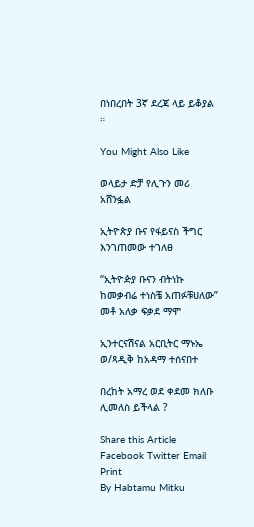በነበረበት 3ኛ ደረጃ ላይ ይቆያል ።

You Might Also Like

ወላይታ ድቻ የሊጉን መሪ አሸንፏል

ኢትዮጵያ ቡና የፋይናስ ችግር እንገጠመው ተገለፀ

“ኢትዮዽያ ቡናን ብትነኩ ከመቃብሬ ተነስቼ አጠፉቹሀለው” መቶ አለቃ ፍቃደ ማሞ

ኢንተርናሽናል አርቢትር ማኑኤ ወ/ጻዲቅ ከአዳማ ተሰናበተ

በረከት አማረ ወደ ቀደመ ክለቡ ሊመለስ ይችላል ?

Share this Article
Facebook Twitter Email Print
By Habtamu Mitku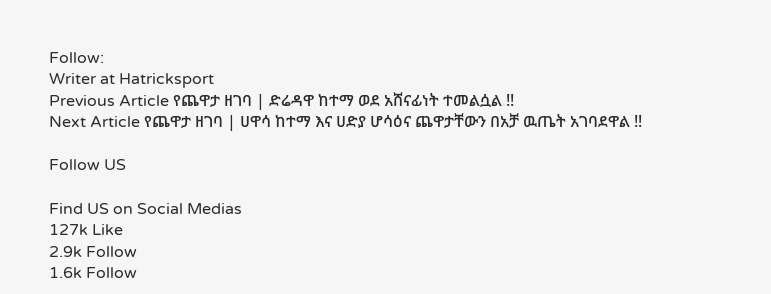Follow:
Writer at Hatricksport
Previous Article የጨዋታ ዘገባ | ድሬዳዋ ከተማ ወደ አሸናፊነት ተመልሷል !!
Next Article የጨዋታ ዘገባ | ሀዋሳ ከተማ እና ሀድያ ሆሳዕና ጨዋታቸውን በአቻ ዉጤት አገባደዋል !!

Follow US

Find US on Social Medias
127k Like
2.9k Follow
1.6k Follow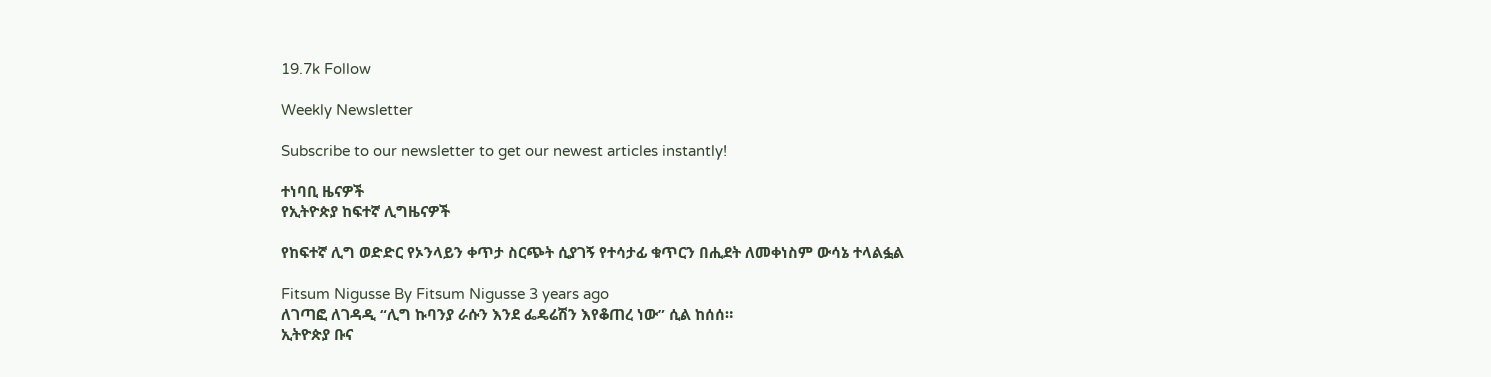19.7k Follow

Weekly Newsletter

Subscribe to our newsletter to get our newest articles instantly!

ተነባቢ ዜናዎች
የኢትዮጵያ ከፍተኛ ሊግዜናዎች

የከፍተኛ ሊግ ወድድር የኦንላይን ቀጥታ ስርጭት ሲያገኝ የተሳታፊ ቁጥርን በሒደት ለመቀነስም ውሳኔ ተላልፏል

Fitsum Nigusse By Fitsum Nigusse 3 years ago
ለገጣፎ ለገዳዲ “ሊግ ኩባንያ ራሱን እንደ ፌዴሬሽን እየቆጠረ ነው” ሲል ከሰሰ።
ኢትዮጵያ ቡና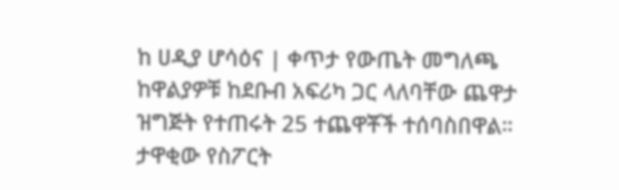ከ ሀዲያ ሆሳዕና | ቀጥታ የውጤት መግለጫ
ከዋልያዎቹ ከደቡብ አፍሪካ ጋር ላለባቸው ጨዋታ ዝግጅት የተጠሩት 25 ተጨዋቾች ተሰባስበዋል።
ታዋቂው የስፖርት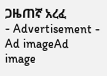ጋዜጠኛ አረፈ
- Advertisement -
Ad imageAd image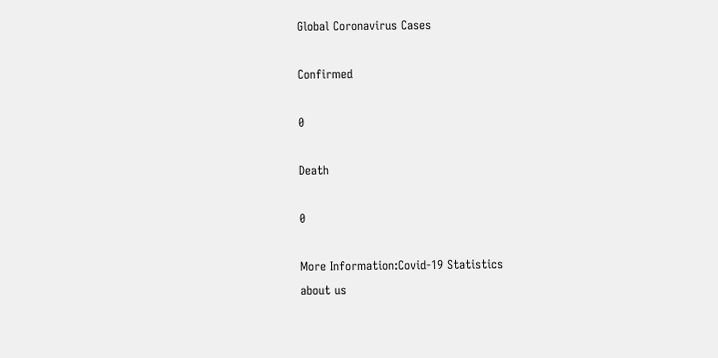Global Coronavirus Cases

Confirmed

0

Death

0

More Information:Covid-19 Statistics
about us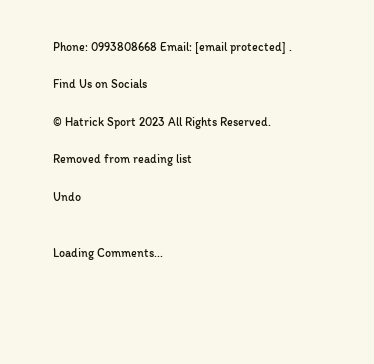Phone: 0993808668 Email: [email protected] .

Find Us on Socials

© Hatrick Sport 2023 All Rights Reserved.

Removed from reading list

Undo


Loading Comments...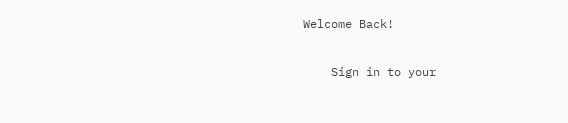Welcome Back!

    Sign in to your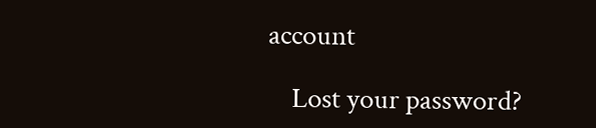account

    Lost your password?